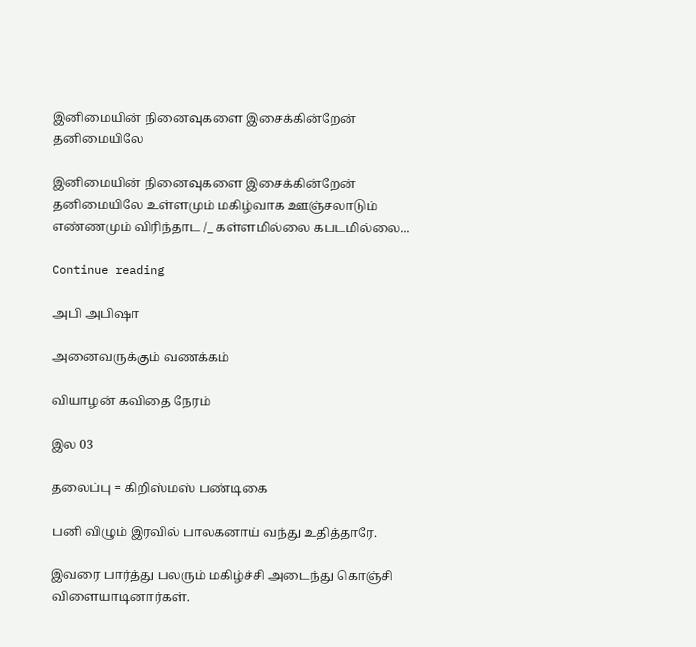இனிமையின் நினைவுகளை இசைக்கின்றேன் தனிமையிலே

இனிமையின் நினைவுகளை இசைக்கின்றேன் தனிமையிலே உள்ளமும் மகிழ்வாக ஊஞ்சலாடும் எண்ணமும் விரிந்தாட /_ கள்ளமில்லை கபடமில்லை...

Continue reading

அபி அபிஷா

அனைவருக்கும் வணக்கம்

வியாழன் கவிதை நேரம்

இல 03

தலைப்பு = கிறிஸ்மஸ் பண்டிகை

பனி விழும் இரவில் பாலகனாய் வந்து உதித்தாரே.

இவரை பார்த்து பலரும் மகிழ்ச்சி அடைந்து கொஞ்சி விளையாடினார்கள்.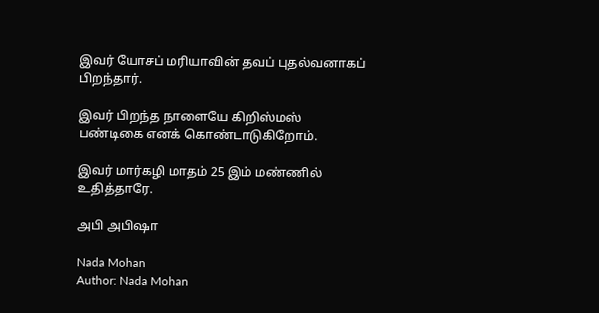இவர் யோசப் மரியாவின் தவப் புதல்வனாகப் பிறந்தார்.

இவர் பிறந்த நாளையே கிறிஸ்மஸ் பண்டிகை எனக் கொண்டாடுகிறோம்.

இவர் மார்கழி மாதம் 25 இம் மண்ணில் உதித்தாரே.

அபி அபிஷா

Nada Mohan
Author: Nada Mohan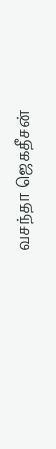வசந்தா ஜெகதீசன்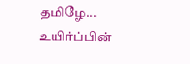தமிழே... உயிர்ப்பின்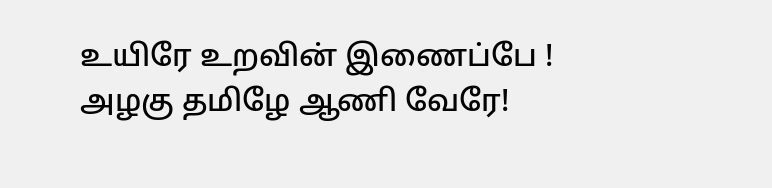உயிரே உறவின் இணைப்பே ! அழகு தமிழே ஆணி வேரே!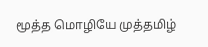மூத்த மொழியே முத்தமிழ்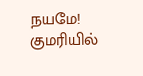நயமே! குமரியில்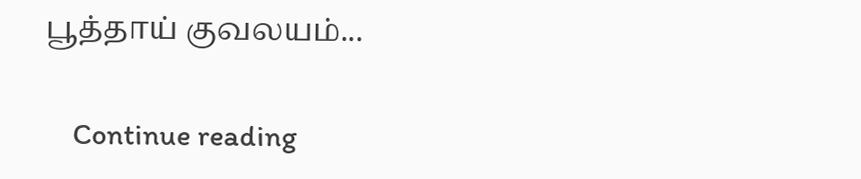பூத்தாய் குவலயம்...

    Continue reading